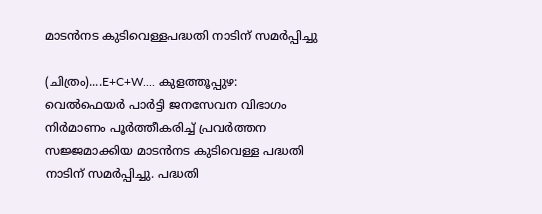മാടന്‍നട കുടിവെള്ളപദ്ധതി നാടിന് സമർപ്പിച്ചു

(ചിത്രം)....E+C+W.... കുളത്തൂപ്പുഴ: വെൽഫെയർ പാർട്ടി ജനസേവന വിഭാഗം നിര്‍മാണം പൂര്‍ത്തീകരിച്ച് പ്രവര്‍ത്തന സജ്ജമാക്കിയ മാടന്‍നട കുടിവെള്ള പദ്ധതി നാടിന് സമർപ്പിച്ചു. പദ്ധതി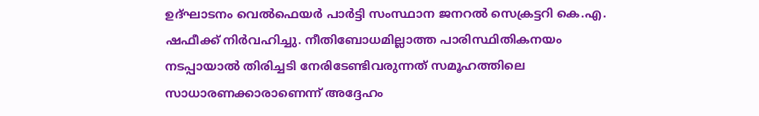ഉദ്ഘാടനം വെല്‍ഫെയര്‍ പാര്‍ട്ടി സംസ്ഥാന ജനറല്‍ സെക്രട്ടറി കെ.എ. ഷഫീക്ക് നിർവഹിച്ചു. നീതിബോധമില്ലാത്ത പാരിസ്ഥിതികനയം നടപ്പായാല്‍ തിരിച്ചടി നേരിടേണ്ടിവരുന്നത് സമൂഹത്തിലെ സാധാരണക്കാരാണെന്ന് അദ്ദേഹം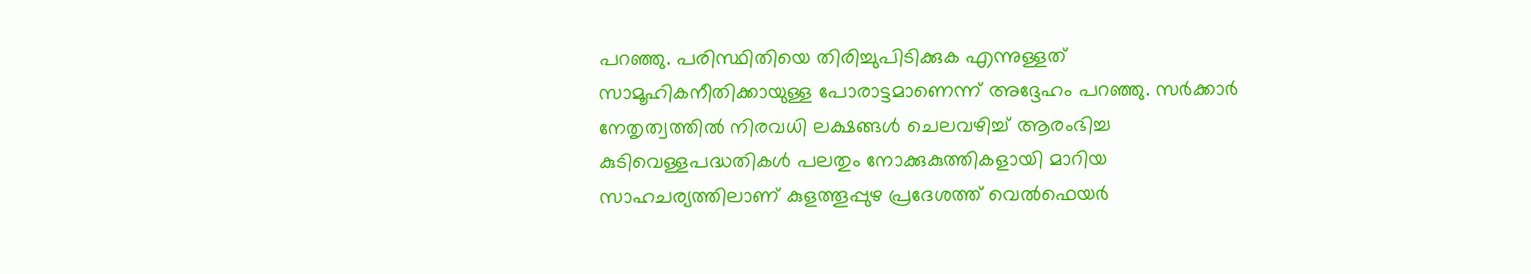പറഞ്ഞു. പരിസ്ഥിതിയെ തിരിച്ചുപിടിക്കുക എന്നുള്ളത് സാമൂഹികനീതിക്കായുള്ള പോരാട്ടമാണെന്ന് അദ്ദേഹം പറഞ്ഞു. സര്‍ക്കാര്‍ നേതൃത്വത്തില്‍ നിരവധി ലക്ഷങ്ങള്‍ ചെലവഴിച്ച് ആരംഭിച്ച കുടിവെള്ളപദ്ധതികള്‍ പലതും നോക്കുകുത്തികളായി മാറിയ സാഹചര്യത്തിലാണ് കുളത്തൂപ്പുഴ പ്രദേശത്ത് വെല്‍ഫെയര്‍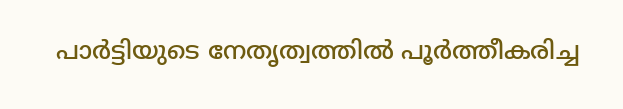പാര്‍ട്ടിയുടെ നേതൃത്വത്തില്‍ പൂര്‍ത്തീകരിച്ച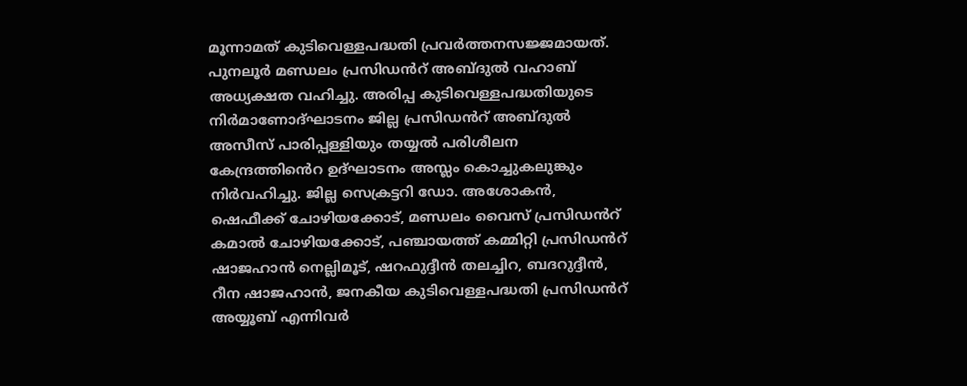മൂന്നാമത് കുടിവെള്ളപദ്ധതി പ്രവര്‍ത്തനസജ്ജമായത്. പുനലൂര്‍ മണ്ഡലം പ്രസിഡൻറ് അബ്ദുല്‍ വഹാബ് അധ്യക്ഷത വഹിച്ചു. അരിപ്പ കുടിവെള്ളപദ്ധതിയുടെ നിര്‍മാണോദ്ഘാടനം ജില്ല പ്രസിഡൻറ് അബ്ദുല്‍ അസീസ് പാരിപ്പള്ളിയും തയ്യല്‍ പരിശീലന കേന്ദ്രത്തിൻെറ ഉദ്ഘാടനം അസ്ലം കൊച്ചുകലുങ്കും നിർവഹിച്ചു. ജില്ല സെക്രട്ടറി ഡോ. അശോകന്‍, ഷെഫീക്ക് ചോഴിയക്കോട്, മണ്ഡലം വൈസ് പ്രസിഡൻറ് കമാല്‍ ചോഴിയക്കോട്, പഞ്ചായത്ത് കമ്മിറ്റി പ്രസിഡൻറ് ഷാജഹാന്‍ നെല്ലിമൂട്, ഷറഫുദ്ദീന്‍ തലച്ചിറ, ബദറുദ്ദീന്‍, റീന ഷാജഹാന്‍, ജനകീയ കുടിവെള്ളപദ്ധതി പ്രസിഡൻറ് അയ്യൂബ് എന്നിവര്‍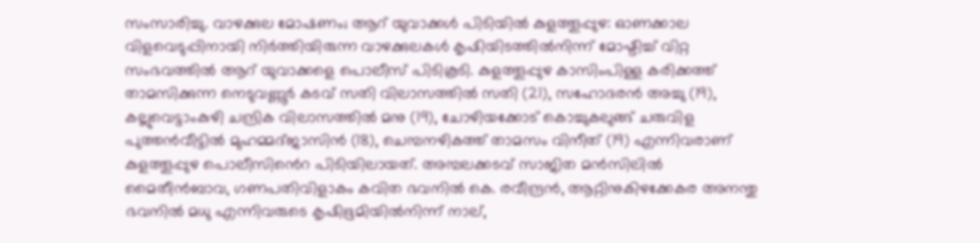സംസാരിച്ചു. വാഴക്കുല മോഷണം; ആറ് യുവാക്കൾ പിടിയിൽ കുളത്തൂപ്പുഴ: ഓണക്കാല വിളവെടുപ്പിനായി നിര്‍ത്തിയിരുന്ന വാഴക്കുലകള്‍ കൃഷിയിടത്തില്‍നിന്ന് മോഷ്ടിച്ച് വിറ്റ സംഭവത്തിൽ ആറ് യുവാക്കളെ പൊലീസ് പിടികൂടി. കുളത്തൂപ്പുഴ കാസിംപിള്ള കരിക്കത്ത് താമസിക്കുന്ന നെടുവണ്ണൂർ കടവ് സതി വിലാസത്തിൽ സതി (21), സഹോദരൻ അച്ചു (19), കല്ലുവെട്ടാംകുഴി ചന്ദ്രിക വിലാസത്തിൽ മനു (19), ചോഴിയക്കോട് കൊച്ചുകലുങ്ങ് ചരുവിള പുത്തൻവീട്ടിൽ മുഹമ്മദ്ജാസിൻ (18), ചെമ്പനഴികത്ത് താമസം വിനീത് (19) എന്നിവരാണ് കുളത്തൂപ്പുഴ പൊലീസിൻെറ പിടിയിലായത്. അമ്പലക്കടവ് സാജിത മന്‍സിലില്‍ മൈതീന്‍ബാവ, ഗണപതിവിളാകം കവിത ഭവനില്‍ കെ. രവീന്ദ്രന്‍, ആറ്റിനുകിഴക്കേകര അനന്തു ഭവനില്‍ മധു എന്നിവരുടെ കൃഷിഭൂമിയില്‍നിന്ന് നാല്,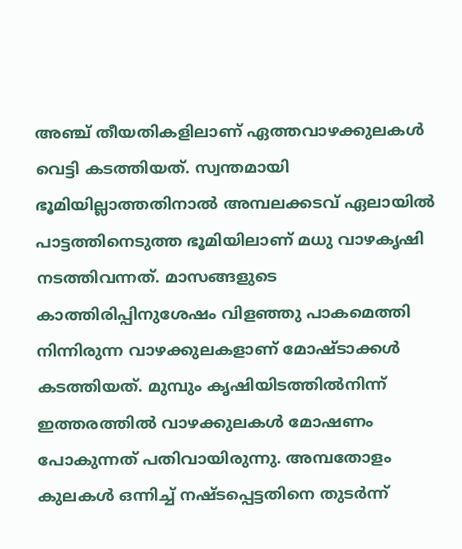അഞ്ച് തീയതികളിലാണ് ഏത്തവാഴക്കുലകള്‍ വെട്ടി കടത്തിയത്. സ്വന്തമായി ഭൂമിയില്ലാത്തതിനാൽ അമ്പലക്കടവ് ഏലായില്‍ പാട്ടത്തിനെടുത്ത ഭൂമിയിലാണ് മധു വാഴകൃഷി നടത്തിവന്നത്. മാസങ്ങളുടെ കാത്തിരിപ്പിനുശേഷം വിളഞ്ഞു പാകമെത്തി നിന്നിരുന്ന വാഴക്കുലകളാണ് മോഷ്ടാക്കൾ കടത്തിയത്. മുമ്പും കൃഷിയിടത്തിൽനിന്ന് ഇത്തരത്തിൽ വാഴക്കുലകള്‍ മോഷണം പോകുന്നത് പതിവായിരുന്നു. അമ്പതോളം കുലകൾ ഒന്നിച്ച് നഷ്ടപ്പെട്ടതിനെ തുടർന്ന്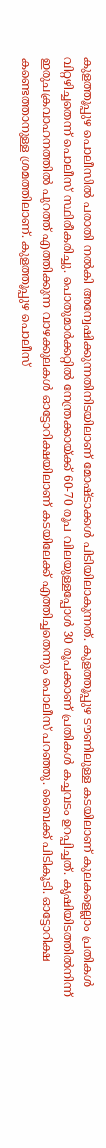കുളത്തൂപ്പുഴ പൊലീസിൽ പരാതി നൽകി അന്വേഷിക്കുന്നതിനിടയിലാണ് മോഷ്ടാക്കൾ പിടിയിലാകുന്നത്. കുളത്തൂപ്പുഴ ടൗണിലുള്ള കടയിലാണ് കുലകളെല്ലാം പ്രതികൾ വിറ്റഴിച്ചതെന്ന് പൊലീസ് സ്ഥിരീകരിച്ചു. പൊതുമാർക്കറ്റിൽ നേന്ത്രക്കായ്ക്ക് 60-70 രൂപ വിലയുള്ളപ്പോൾ 30 രൂപക്കാണ് പ്രതികൾ കച്ചവടം ഉറപ്പിച്ചത്. കൃഷിയിടത്തിൽനിന്ന് ഇരുചക്രവാഹനത്തിൽ പുറത്ത് എത്തിക്കുന്ന വാഴക്കുലകൾ ഓട്ടോറിക്ഷയിലാണ് കടയിലേക്ക് എത്തിച്ചതെന്നും പൊലീസ് പറഞ്ഞു. ബൈക്ക് പിടികൂടി. ഓട്ടോറിക്ഷ കണ്ടെത്താനുള്ള ശ്രമത്തിലാണ്. കുളത്തൂപ്പുഴ പൊലീസ്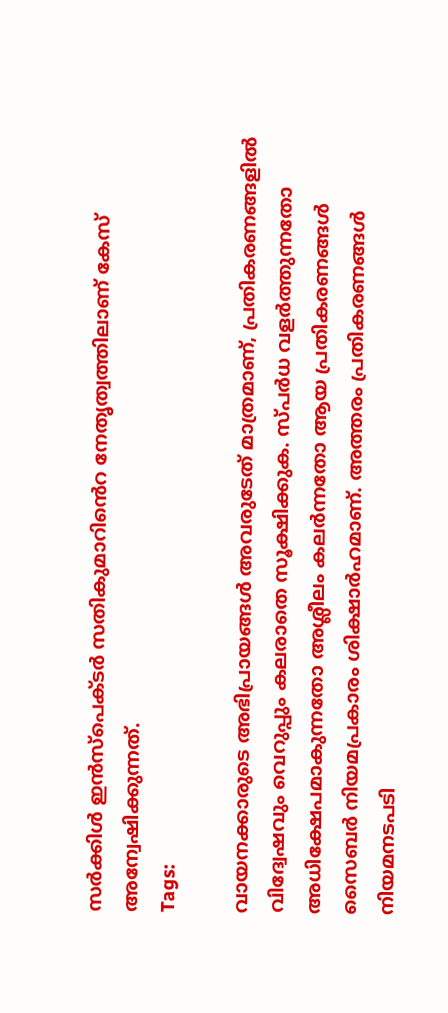സർക്കിൾ ഇൻസ്പെക്ടർ സതികുമാറിൻെറ നേതൃത്വത്തിലാണ് കേസ് അന്വേഷിക്കുന്നത്.
Tags:

വായനക്കാരുടെ അഭിപ്രായങ്ങള്‍ അവരുടേത് മാത്രമാണ്, പ്രതികരണങ്ങളിൽ വിദ്വേഷവും വെറുപ്പും കലരാതെ സൂക്ഷിക്കുക. സ്പർധ വളർത്തുന്നതോ അധിക്ഷേപമാകുന്നതോ അശ്ലീലം കലർന്നതോ ആയ പ്രതികരണങ്ങൾ സൈബർ നിയമപ്രകാരം ശിക്ഷാർഹമാണ്. അത്തരം പ്രതികരണങ്ങൾ നിയമനടപടി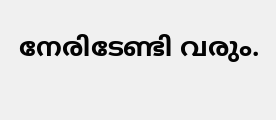നേരിടേണ്ടി വരും.